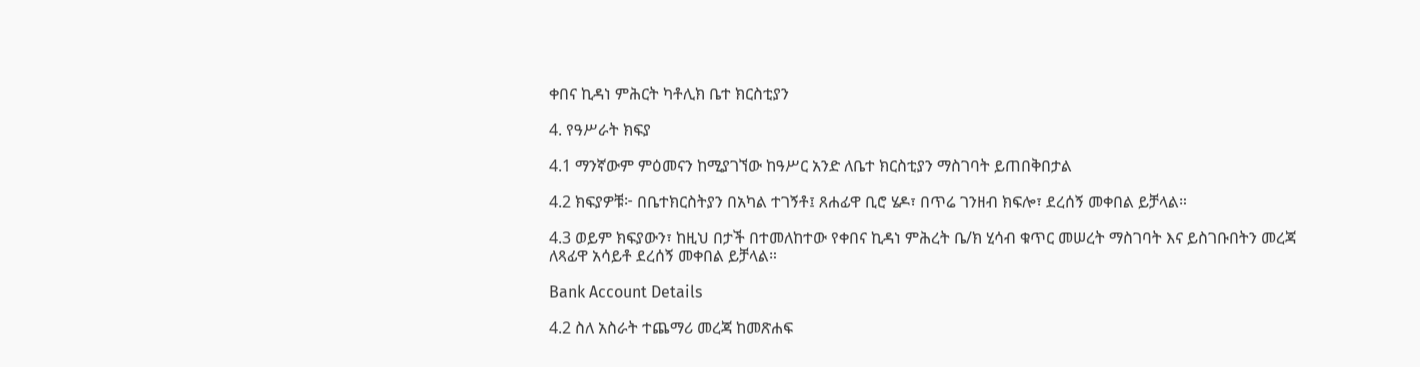ቀበና ኪዳነ ምሕርት ካቶሊክ ቤተ ክርስቲያን

4. የዓሥራት ክፍያ

4.1 ማንኛውም ምዕመናን ከሚያገኘው ከዓሥር አንድ ለቤተ ክርስቲያን ማስገባት ይጠበቅበታል

4.2 ክፍያዎቹ፦ በቤተክርስትያን በአካል ተገኝቶ፤ ጸሐፊዋ ቢሮ ሄዶ፣ በጥሬ ገንዘብ ክፍሎ፣ ደረሰኝ መቀበል ይቻላል።

4.3 ወይም ክፍያውን፣ ከዚህ በታች በተመለከተው የቀበና ኪዳነ ምሕረት ቤ/ክ ሂሳብ ቁጥር መሠረት ማስገባት እና ይስገቡበትን መረጃ ለጻፊዋ አሳይቶ ደረሰኝ መቀበል ይቻላል።

Bank Account Details

4.2 ስለ አስራት ተጨማሪ መረጃ ከመጽሐፍ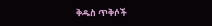ቅዱስ ጥቅሶች